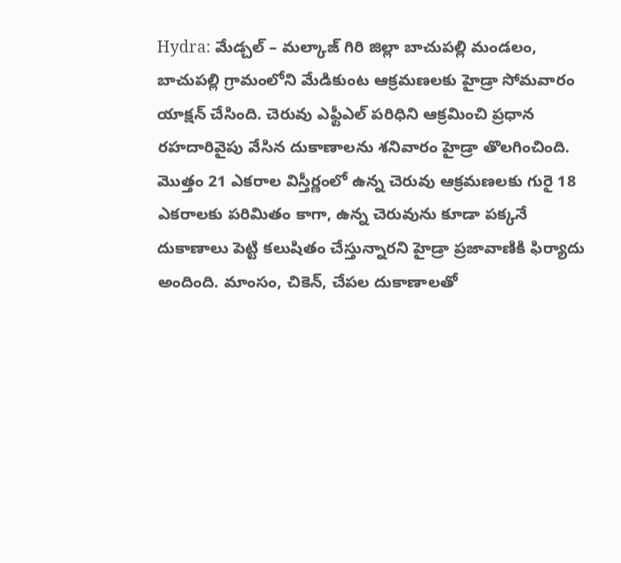Hydra: మేడ్చల్ – మల్కాజ్ గిరి జిల్లా బాచుపల్లి మండలం, బాచుపల్లి గ్రామంలోని మేడికుంట ఆక్రమణలకు హైడ్రా సోమవారం యాక్షన్ చేసింది. చెరువు ఎఫ్టీఎల్ పరిధిని ఆక్రమించి ప్రధాన రహదారివైపు వేసిన దుకాణాలను శనివారం హైడ్రా తొలగించింది. మొత్తం 21 ఎకరాల విస్తీర్ణంలో ఉన్న చెరువు ఆక్రమణలకు గురై 18 ఎకరాలకు పరిమితం కాగా, ఉన్న చెరువును కూడా పక్కనే దుకాణాలు పెట్టి కలుషితం చేస్తున్నారని హైడ్రా ప్రజావాణికి ఫిర్యాదు అందింది. మాంసం, చికెన్, చేపల దుకాణాలతో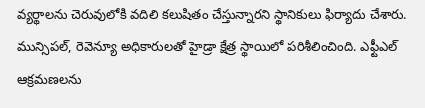వ్యర్థాలను చెరువులోకి వదిలి కలుషితం చేస్తున్నారని స్థానికులు ఫిర్యాదు చేశారు.
మున్సిపల్, రెవెన్యూ అధికారులతో హైడ్రా క్షేత్ర స్థాయిలో పరిశీలించింది. ఎఫ్టీఎల్ ఆక్రమణలను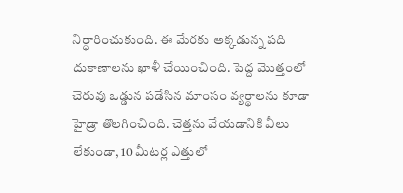నిర్ధారించుకుంది. ఈ మేరకు అక్కడున్న పది దుకాణాలను ఖాళీ చేయించింది. పెద్ద మొత్తంలో చెరువు ఒడ్డున పడేసిన మాంసం వ్యర్థాలను కూడా హైడ్రా తొలగించింది. చెత్తను వేయడానికి వీలు లేకుండా, 10 మీటర్ల ఎత్తులో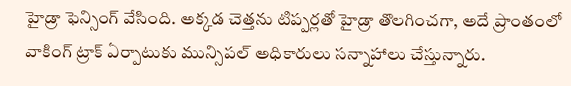హైడ్రా ఫెన్సింగ్ వేసింది. అక్కడ చెత్తను టిప్పర్లతో హైడ్రా తొలగించగా, అదే ప్రాంతంలో వాకింగ్ ట్రాక్ ఏర్పాటుకు మున్సిపల్ అధికారులు సన్నాహాలు చేస్తున్నారు.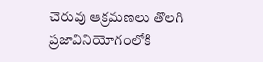చెరువు ఆక్రమణలు తొలగి ప్రజావినియోగంలోకి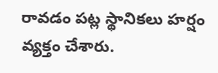రావడం పట్ల స్థానికలు హర్షం వ్యక్తం చేశారు.